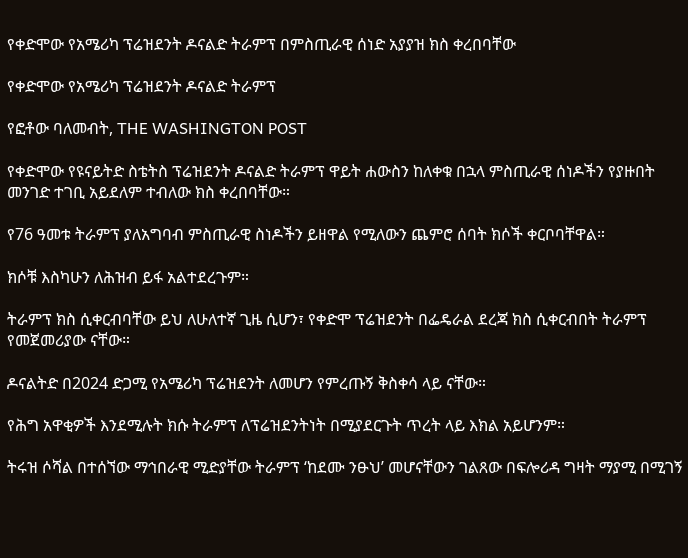የቀድሞው የአሜሪካ ፕሬዝደንት ዶናልድ ትራምፕ በምስጢራዊ ሰነድ አያያዝ ክስ ቀረበባቸው

የቀድሞው የአሜሪካ ፕሬዝደንት ዶናልድ ትራምፕ

የፎቶው ባለመብት, THE WASHINGTON POST

የቀድሞው የዩናይትድ ስቴትስ ፕሬዝደንት ዶናልድ ትራምፕ ዋይት ሐውስን ከለቀቁ በኋላ ምስጢራዊ ሰነዶችን የያዙበት መንገድ ተገቢ አይደለም ተብለው ክስ ቀረበባቸው።

የ76 ዓመቱ ትራምፕ ያለአግባብ ምስጢራዊ ስነዶችን ይዘዋል የሚለውን ጨምሮ ሰባት ክሶች ቀርቦባቸዋል።

ክሶቹ እስካሁን ለሕዝብ ይፋ አልተደረጉም።

ትራምፕ ክስ ሲቀርብባቸው ይህ ለሁለተኛ ጊዜ ሲሆን፣ የቀድሞ ፕሬዝደንት በፌዴራል ደረጃ ክስ ሲቀርብበት ትራምፕ የመጀመሪያው ናቸው።

ዶናልትድ በ2024 ድጋሚ የአሜሪካ ፕሬዝደንት ለመሆን የምረጡኝ ቅስቀሳ ላይ ናቸው።

የሕግ አዋቂዎች እንደሚሉት ክሱ ትራምፕ ለፕሬዝደንትነት በሚያደርጉት ጥረት ላይ እክል አይሆንም።

ትሩዝ ሶሻል በተሰኘው ማኅበራዊ ሚድያቸው ትራምፕ ‘ከደሙ ንፁህ’ መሆናቸውን ገልጸው በፍሎሪዳ ግዛት ማያሚ በሚገኝ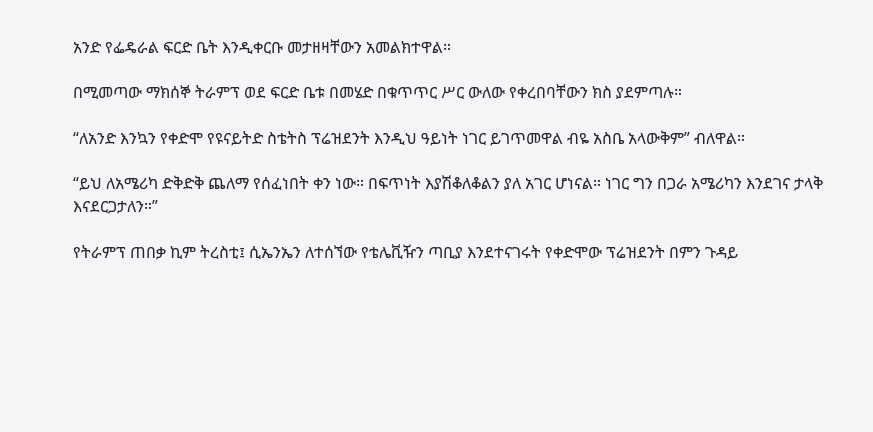አንድ የፌዴራል ፍርድ ቤት እንዲቀርቡ መታዘዛቸውን አመልክተዋል።

በሚመጣው ማክሰኞ ትራምፕ ወደ ፍርድ ቤቱ በመሄድ በቁጥጥር ሥር ውለው የቀረበባቸውን ክስ ያደምጣሉ።

“ለአንድ እንኳን የቀድሞ የዩናይትድ ስቴትስ ፕሬዝደንት እንዲህ ዓይነት ነገር ይገጥመዋል ብዬ አስቤ አላውቅም” ብለዋል።

“ይህ ለአሜሪካ ድቅድቅ ጨለማ የሰፈነበት ቀን ነው። በፍጥነት እያሽቆለቆልን ያለ አገር ሆነናል። ነገር ግን በጋራ አሜሪካን እንደገና ታላቅ እናደርጋታለን።”

የትራምፕ ጠበቃ ኪም ትረስቲ፤ ሲኤንኤን ለተሰኘው የቴሌቪዥን ጣቢያ እንደተናገሩት የቀድሞው ፕሬዝደንት በምን ጉዳይ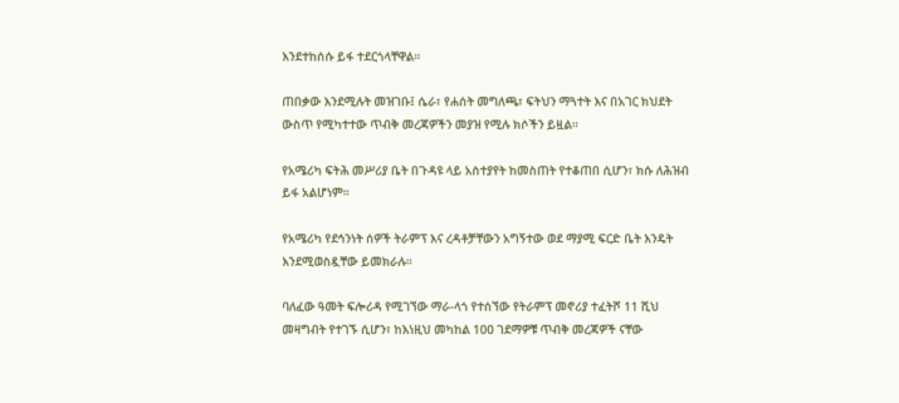እንደተከሰሱ ይፋ ተደርጎላቸዋል።

ጠበቃው እንደሚሉት መዝገቡ፤ ሴራ፣ የሐሰት መግለጫ፣ ፍትህን ማጓተት እና በአገር ክህደት ውስጥ የሚካተተው ጥብቅ መረጃዎችን መያዝ የሚሉ ክሶችን ይዟል።

የአሜሪካ ፍትሕ መሥሪያ ቤት በጉዳዩ ላይ አስተያየት ከመስጠት የተቆጠበ ሲሆን፣ ክሱ ለሕዝብ ይፋ አልሆነም።

የአሜሪካ የደኅንነት ሰዎች ትራምፕ እና ረዳቶቻቸውን አግኝተው ወደ ማያሚ ፍርድ ቤት እንዴት እንደሚወስዷቸው ይመክራሉ።

ባለፈው ዓመት ፍሎሪዳ የሚገኘው ማራ-ላጎ የተሰኘው የትራምፕ መኖሪያ ተፈትሾ 11 ሺህ መዛግብት የተገኙ ሲሆን፣ ከእነዚህ መካከል 100 ገደማዎቹ ጥብቅ መረጃዎች ናቸው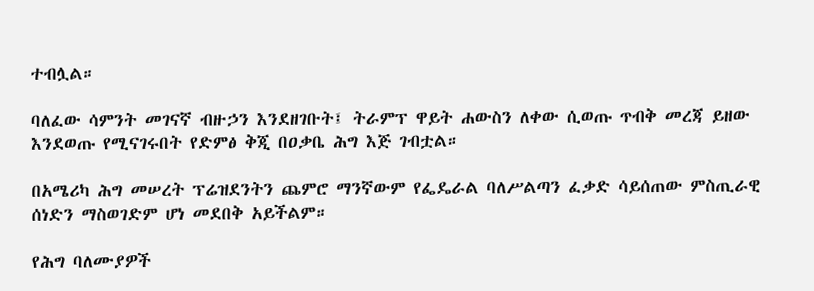ተብሏል።

ባለፈው ሳምንት መገናኛ ብዙኃን እንደዘገቡት፤ ትራምፕ ዋይት ሐውስን ለቀው ሲወጡ ጥብቅ መረጃ ይዘው እንደወጡ የሚናገሩበት የድምፅ ቅጂ በዐቃቤ ሕግ እጅ ገብቷል።

በአሜሪካ ሕግ መሠረት ፕሬዝደንትን ጨምሮ ማንኛውም የፌዴራል ባለሥልጣን ፈቃድ ሳይሰጠው ምስጢራዊ ሰነድን ማስወገድም ሆነ መደበቅ አይችልም።

የሕግ ባለሙያዎች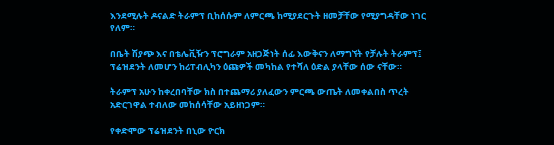እንደሚሉት ዶናልድ ትራምፕ ቢከሰሱም ለምርጫ ከሚያደርጉት ዘመቻቸው የሚያግዳቸው ነገር የለም።

በቤት ሽያጭ እና በቴሌቪዥን ፕሮግራም አዘጋጅነት ሰፊ እውቅናን ለማግኘት የቻሉት ትራምፕ፤ ፕሬዝደንት ለመሆን ከሪፐብሊካን ዕጩዎች መካከል የተሻለ ዕድል ያላቸው ሰው ናቸው።

ትራምፕ አሁን ከቀረበባቸው ክስ በተጨማሪ ያለፈውን ምርጫ ውጤት ለመቀልበስ ጥረት አድርገዋል ተብለው መከሰሳቸው አይዘነጋም።

የቀድሞው ፕሬዝደንት በኒው ዮርክ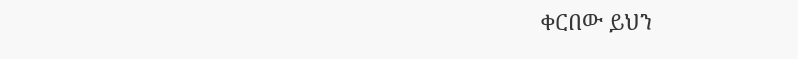ቀርበው ይህን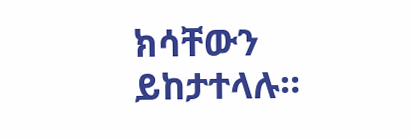ክሳቸውን ይከታተላሉ።